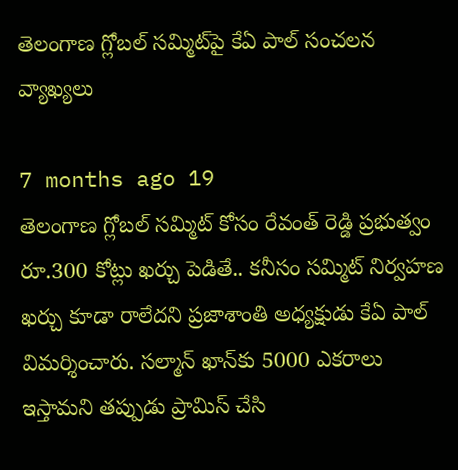తెలంగాణ గ్లోబల్ సమ్మిట్‌పై కేఏ పాల్ సంచలన వ్యాఖ్యలు

7 months ago 19
తెలంగాణ గ్లోబల్ సమ్మిట్‌ కోసం రేవంత్ రెడ్డి ప్రభుత్వం రూ.300 కోట్లు ఖర్చు పెడితే.. కనీసం సమ్మిట్ నిర్వహణ ఖర్చు కూడా రాలేదని ప్రజాశాంతి అధ్యక్షుడు కేఏ పాల్ విమర్శించారు. సల్మాన్ ఖాన్‌కు 5000 ఎకరాలు ఇస్తామని తప్పుడు ప్రామిస్ చేసి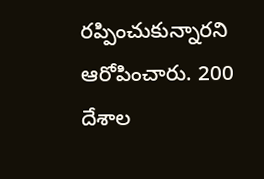రప్పించుకున్నారని ఆరోపించారు. 200 దేశాల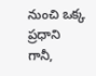నుంచి ఒక్క ప్రధాని గానీ,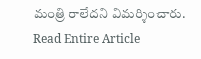మంత్రి రాలేదని విమర్శించారు.
Read Entire Article